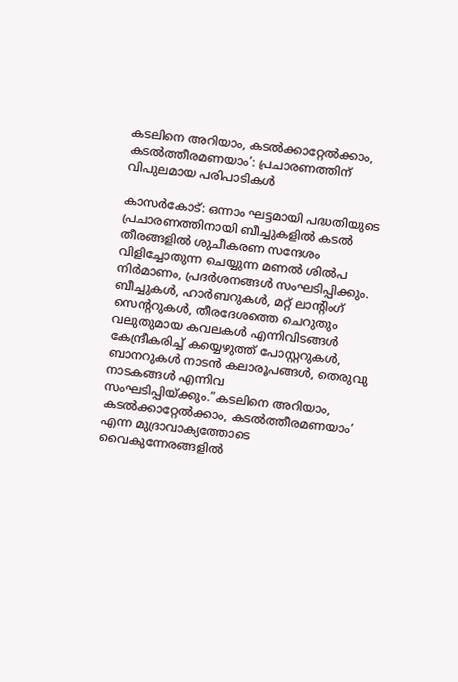കടലിനെ അറിയാം, കടല്‍ക്കാറ്റേല്‍ക്കാം, കടല്‍ത്തീരമണയാം’: പ്രചാരണത്തിന് വിപുലമായ പരിപാടികള്‍

കാസര്‍കോട്: ഒന്നാം ഘട്ടമായി പദ്ധതിയുടെ പ്രചാരണത്തിനായി ബീച്ചുകളില്‍ കടല്‍ തീരങ്ങളില്‍ ശുചീകരണ സന്ദേശം വിളിച്ചോതുന്ന ചെയ്യുന്ന മണല്‍ ശില്‍പ നിര്‍മാണം, പ്രദര്‍ശനങ്ങള്‍ സംഘടിപ്പിക്കും. ബീച്ചുകള്‍, ഹാര്‍ബറുകള്‍, മറ്റ് ലാന്റിംഗ് സെന്ററുകള്‍, തീരദേശത്തെ ചെറുതും വലുതുമായ കവലകള്‍ എന്നിവിടങ്ങള്‍ കേന്ദ്രീകരിച്ച് കയ്യെഴുത്ത് പോസ്റ്ററുകള്‍, ബാനറുകള്‍ നാടന്‍ കലാരൂപങ്ങള്‍, തെരുവു നാടകങ്ങള്‍ എന്നിവ സംഘടിപ്പിയ്ക്കും.”കടലിനെ അറിയാം, കടല്‍ക്കാറ്റേല്‍ക്കാം, കടല്‍ത്തീരമണയാം’ എന്ന മുദ്രാവാക്യത്തോടെ വൈകുന്നേരങ്ങളില്‍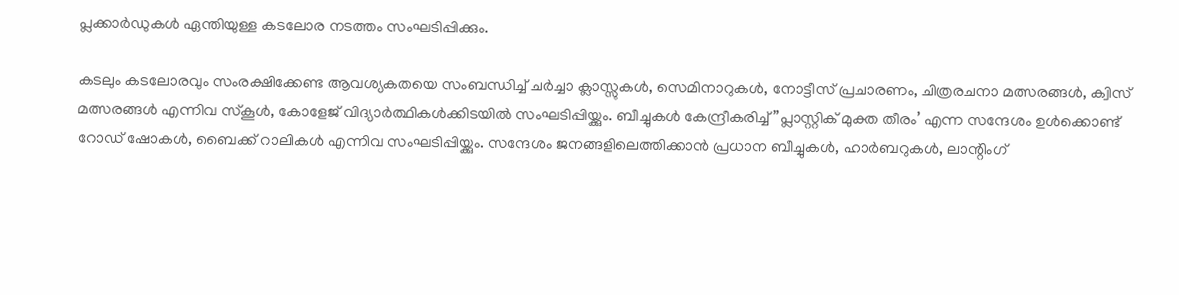പ്ലക്കാര്‍ഡുകള്‍ ഏന്തിയുള്ള കടലോര നടത്തം സംഘടിപ്പിക്കും.

കടലും കടലോരവും സംരക്ഷിക്കേണ്ട ആവശ്യകതയെ സംബന്ധിച്ച് ചര്‍ച്ചാ ക്ലാസ്സുകള്‍, സെമിനാറുകള്‍, നോട്ടീസ് പ്രചാരണം, ചിത്രരചനാ മത്സരങ്ങള്‍, ക്വിസ് മത്സരങ്ങള്‍ എന്നിവ സ്‌കൂള്‍, കോളേജ് വിദ്യാര്‍ത്ഥികള്‍ക്കിടയില്‍ സംഘടിപ്പിയ്ക്കും. ബീച്ചുകള്‍ കേന്ദ്രീകരിച്ച് ”പ്ലാസ്റ്റിക് മുക്ത തീരം’ എന്ന സന്ദേശം ഉള്‍ക്കൊണ്ട് റോഡ് ഷോകള്‍, ബൈക്ക് റാലികള്‍ എന്നിവ സംഘടിപ്പിയ്ക്കും. സന്ദേശം ജനങ്ങളിലെത്തിക്കാന്‍ പ്രധാന ബീച്ചുകള്‍, ഹാര്‍ബറുകള്‍, ലാന്റിംഗ്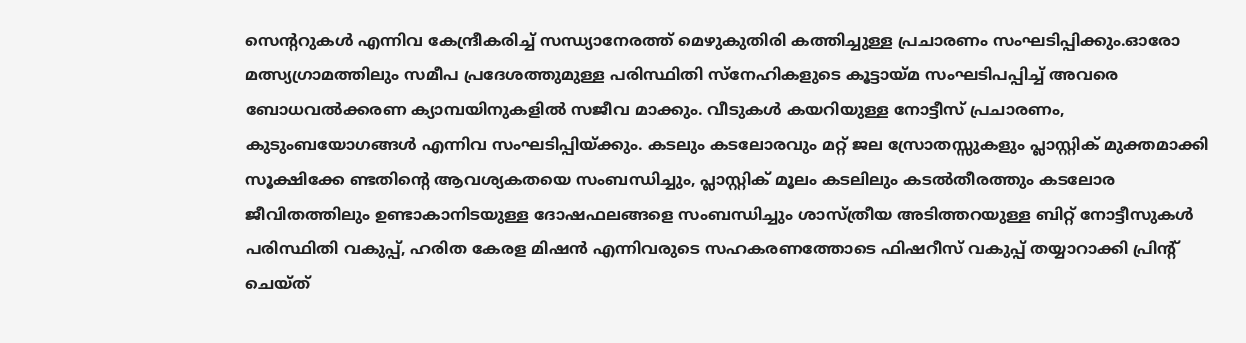സെന്ററുകള്‍ എന്നിവ കേന്ദ്രീകരിച്ച് സന്ധ്യാനേരത്ത് മെഴുകുതിരി കത്തിച്ചുള്ള പ്രചാരണം സംഘടിപ്പിക്കും.ഓരോ മത്സ്യഗ്രാമത്തിലും സമീപ പ്രദേശത്തുമുള്ള പരിസ്ഥിതി സ്‌നേഹികളുടെ കൂട്ടായ്മ സംഘടിപപ്പിച്ച് അവരെ ബോധവല്‍ക്കരണ ക്യാമ്പയിനുകളില്‍ സജീവ മാക്കും. വീടുകള്‍ കയറിയുള്ള നോട്ടീസ് പ്രചാരണം, കുടുംബയോഗങ്ങള്‍ എന്നിവ സംഘടിപ്പിയ്ക്കും. കടലും കടലോരവും മറ്റ് ജല സ്രോതസ്സുകളും പ്ലാസ്റ്റിക് മുക്തമാക്കി സൂക്ഷിക്കേ ണ്ടതിന്റെ ആവശ്യകതയെ സംബന്ധിച്ചും, പ്ലാസ്റ്റിക് മൂലം കടലിലും കടല്‍തീരത്തും കടലോര ജീവിതത്തിലും ഉണ്ടാകാനിടയുള്ള ദോഷഫലങ്ങളെ സംബന്ധിച്ചും ശാസ്ത്രീയ അടിത്തറയുള്ള ബിറ്റ് നോട്ടീസുകള്‍ പരിസ്ഥിതി വകുപ്പ്, ഹരിത കേരള മിഷന്‍ എന്നിവരുടെ സഹകരണത്തോടെ ഫിഷറീസ് വകുപ്പ് തയ്യാറാക്കി പ്രിന്റ് ചെയ്ത്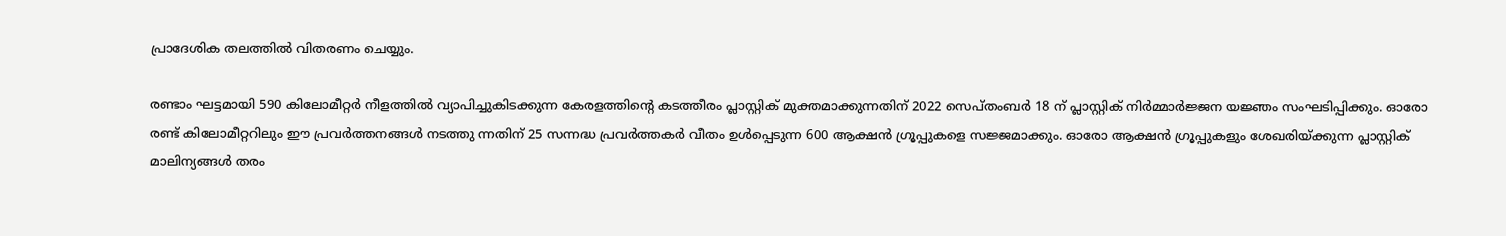പ്രാദേശിക തലത്തില്‍ വിതരണം ചെയ്യും.

രണ്ടാം ഘട്ടമായി 590 കിലോമീറ്റര്‍ നീളത്തില്‍ വ്യാപിച്ചുകിടക്കുന്ന കേരളത്തിന്റെ കടത്തീരം പ്ലാസ്റ്റിക് മുക്തമാക്കുന്നതിന് 2022 സെപ്തംബര്‍ 18 ന് പ്ലാസ്റ്റിക് നിര്‍മ്മാര്‍ജ്ജന യജ്ഞം സംഘടിപ്പിക്കും. ഓരോ രണ്ട് കിലോമീറ്ററിലും ഈ പ്രവര്‍ത്തനങ്ങള്‍ നടത്തു ന്നതിന് 25 സന്നദ്ധ പ്രവര്‍ത്തകര്‍ വീതം ഉള്‍പ്പെടുന്ന 600 ആക്ഷന്‍ ഗ്രൂപ്പുകളെ സജ്ജമാക്കും. ഓരോ ആക്ഷന്‍ ഗ്രൂപ്പുകളും ശേഖരിയ്ക്കുന്ന പ്ലാസ്റ്റിക് മാലിന്യങ്ങള്‍ തരം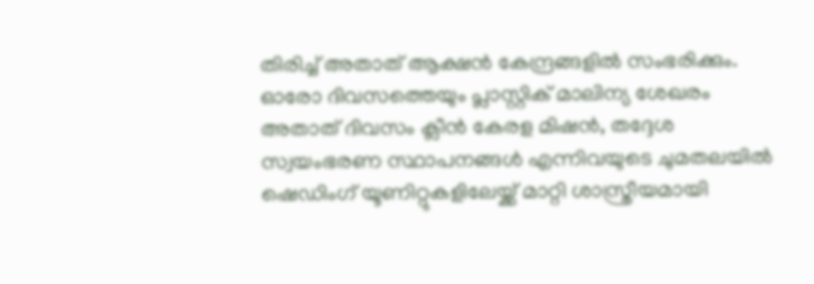തിരിച്ച് അതാത് ആക്ഷന്‍ കേന്ദ്രങ്ങളില്‍ സംഭരിക്കും. ഓരോ ദിവസത്തെയും പ്ലാസ്റ്റിക് മാലിന്യ ശേഖരം അതാത് ദിവസം ക്ലീന്‍ കേരള മിഷന്‍, തദ്ദേശ സ്വയംഭരണ സ്ഥാപനങ്ങള്‍ എന്നിവയുടെ ചുമതലയില്‍ ഷെഡിംഗ് യൂണിറ്റുകളിലേയ്ക്ക് മാറ്റി ശാസ്ത്രീയമായി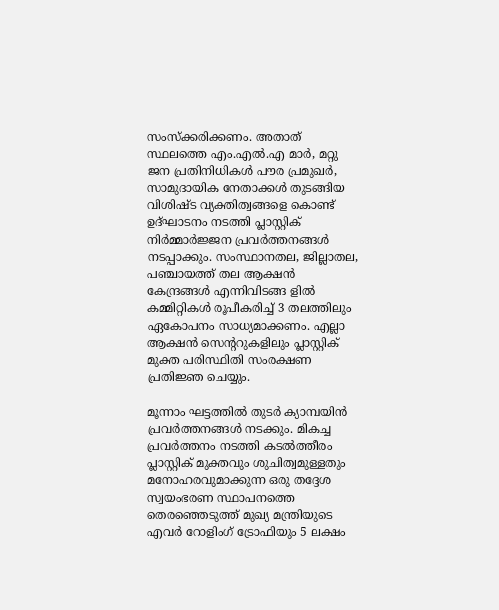സംസ്‌ക്കരിക്കണം. അതാത് സ്ഥലത്തെ എം.എല്‍.എ മാര്‍, മറ്റു ജന പ്രതിനിധികള്‍ പൗര പ്രമുഖര്‍, സാമുദായിക നേതാക്കള്‍ തുടങ്ങിയ വിശിഷ്ട വ്യക്തിത്വങ്ങളെ കൊണ്ട് ഉദ്ഘാടനം നടത്തി പ്ലാസ്റ്റിക് നിര്‍മ്മാര്‍ജ്ജന പ്രവര്‍ത്തനങ്ങള്‍ നടപ്പാക്കും. സംസ്ഥാനതല, ജില്ലാതല, പഞ്ചായത്ത് തല ആക്ഷന്‍ കേന്ദ്രങ്ങള്‍ എന്നിവിടങ്ങ ളില്‍ കമ്മിറ്റികള്‍ രൂപീകരിച്ച് 3 തലത്തിലും ഏകോപനം സാധ്യമാക്കണം. എല്ലാ ആക്ഷന്‍ സെന്ററുകളിലും പ്ലാസ്റ്റിക് മുക്ത പരിസ്ഥിതി സംരക്ഷണ പ്രതിജ്ഞ ചെയ്യും.

മൂന്നാം ഘട്ടത്തില്‍ തുടര്‍ ക്യാമ്പയിന്‍ പ്രവര്‍ത്തനങ്ങള്‍ നടക്കും. മികച്ച പ്രവര്‍ത്തനം നടത്തി കടല്‍ത്തീരം പ്ലാസ്റ്റിക് മുക്തവും ശുചിത്വമുള്ളതും മനോഹരവുമാക്കുന്ന ഒരു തദ്ദേശ സ്വയംഭരണ സ്ഥാപനത്തെ തെരഞ്ഞെടുത്ത് മുഖ്യ മന്ത്രിയുടെ എവര്‍ റോളിംഗ് ട്രോഫിയും 5 ലക്ഷം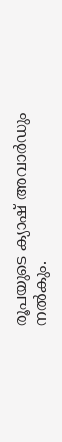രൂപയുടെ ക്യാഷ് അവാര്‍ഡും നല്‍കും.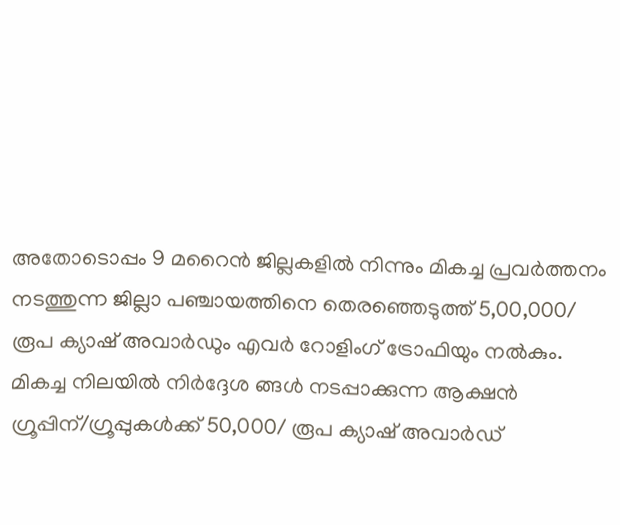അതോടൊപ്പം 9 മറൈന്‍ ജില്ലകളില്‍ നിന്നും മികച്ച പ്രവര്‍ത്തനം നടത്തുന്ന ജില്ലാ പഞ്ചായത്തിനെ തെരഞ്ഞെടുത്ത് 5,00,000/ രൂപ ക്യാഷ് അവാര്‍ഡും എവര്‍ റോളിംഗ് ട്രോഫിയും നല്‍കും. മികച്ച നിലയില്‍ നിര്‍ദ്ദേശ ങ്ങള്‍ നടപ്പാക്കുന്ന ആക്ഷന്‍ ഗ്രൂപ്പിന്/ഗ്രൂപ്പുകള്‍ക്ക് 50,000/ രൂപ ക്യാഷ് അവാര്‍ഡ്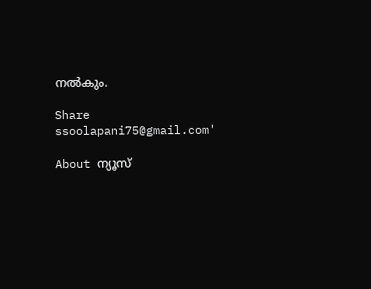നല്‍കും.

Share
ssoolapani75@gmail.com'

About ന്യൂസ്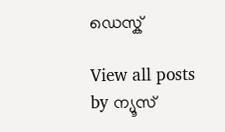ഡെസ്ക്

View all posts by ന്യൂസ്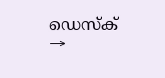ഡെസ്ക് →